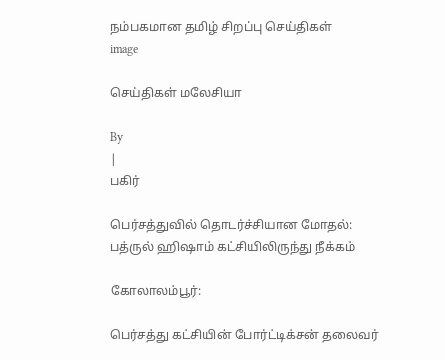நம்பகமான தமிழ் சிறப்பு செய்திகள்
image

செய்திகள் மலேசியா

By
|
பகிர்

பெர்சத்துவில் தொடர்ச்சியான மோதல்: பத்ருல் ஹிஷாம் கட்சியிலிருந்து நீக்கம்

கோலாலம்பூர்:

பெர்சத்து கட்சியின் போர்ட்டிக்சன் தலைவர்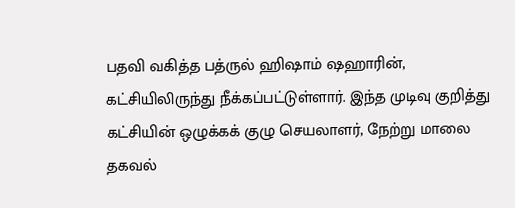பதவி வகித்த பத்ருல் ஹிஷாம் ஷஹாரின், கட்சியிலிருந்து நீக்கப்பட்டுள்ளார். இந்த முடிவு குறித்து கட்சியின் ஒழுக்கக் குழு செயலாளர், நேற்று மாலை தகவல்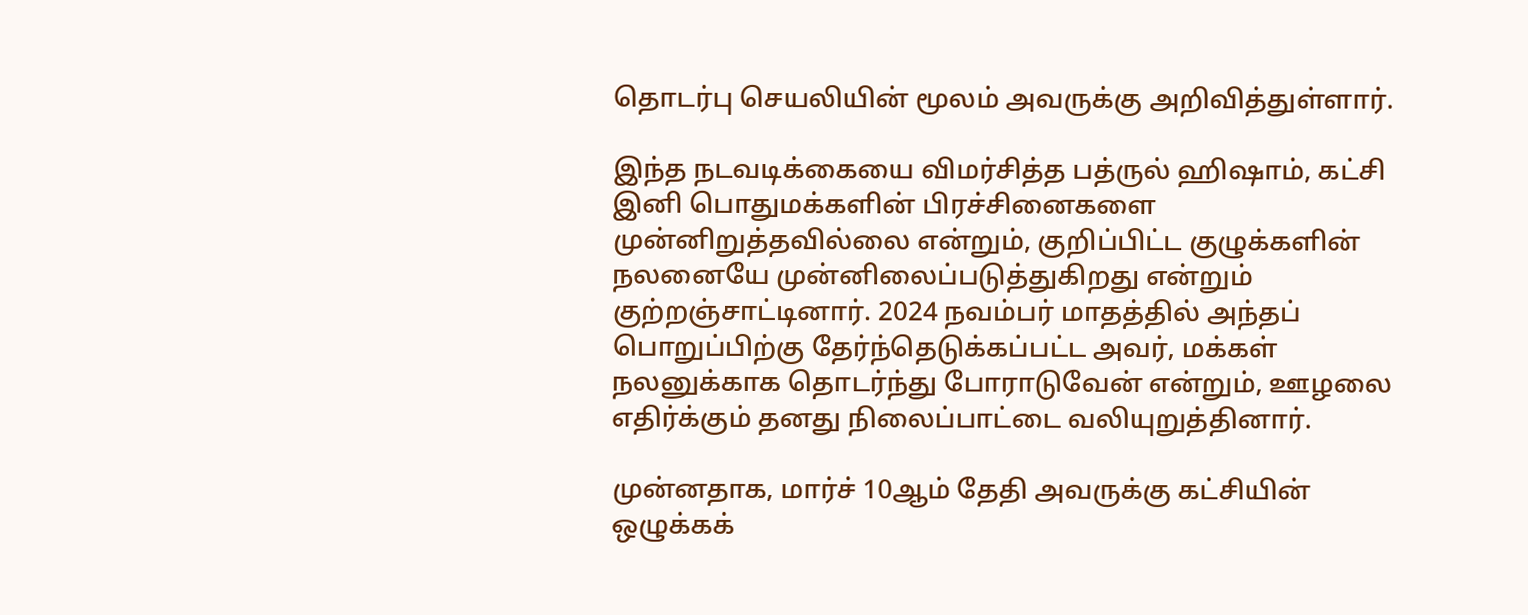தொடர்பு செயலியின் மூலம் அவருக்கு அறிவித்துள்ளார்.

இந்த நடவடிக்கையை விமர்சித்த பத்ருல் ஹிஷாம், கட்சி இனி பொதுமக்களின் பிரச்சினைகளை முன்னிறுத்தவில்லை என்றும், குறிப்பிட்ட குழுக்களின் நலனையே முன்னிலைப்படுத்துகிறது என்றும் குற்றஞ்சாட்டினார். 2024 நவம்பர் மாதத்தில் அந்தப் பொறுப்பிற்கு தேர்ந்தெடுக்கப்பட்ட அவர், மக்கள் நலனுக்காக தொடர்ந்து போராடுவேன் என்றும், ஊழலை எதிர்க்கும் தனது நிலைப்பாட்டை வலியுறுத்தினார்.

முன்னதாக, மார்ச் 10ஆம் தேதி அவருக்கு கட்சியின் ஒழுக்கக்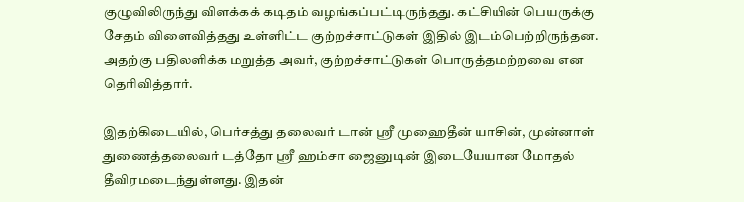குழுவிலிருந்து விளக்கக் கடிதம் வழங்கப்பட்டிருந்தது. கட்சியின் பெயருக்கு சேதம் விளைவித்தது உள்ளிட்ட குற்றச்சாட்டுகள் இதில் இடம்பெற்றிருந்தன. அதற்கு பதிலளிக்க மறுத்த அவர், குற்றச்சாட்டுகள் பொருத்தமற்றவை என தெரிவித்தார்.

இதற்கிடையில், பெர்சத்து தலைவர் டான் ஸ்ரீ முஹைதீன் யாசின், முன்னாள் துணைத்தலைவர் டத்தோ ஸ்ரீ ஹம்சா ஜைனுடின் இடையேயான மோதல் தீவிரமடைந்துள்ளது. இதன்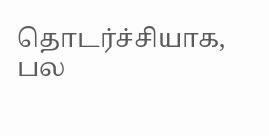தொடர்ச்சியாக, பல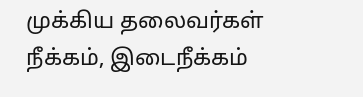முக்கிய தலைவர்கள் நீக்கம், இடைநீக்கம்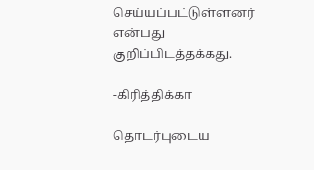செய்யப்பட்டுள்ளனர் என்பது குறிப்பிடத்தக்கது.

-கிரித்திக்கா

தொடர்புடைய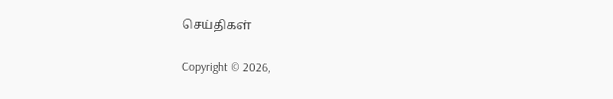செய்திகள்

Copyright © 2026,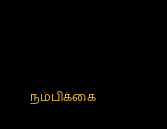நம்பிக்கை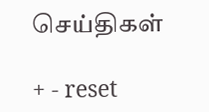செய்திகள்

+ - reset